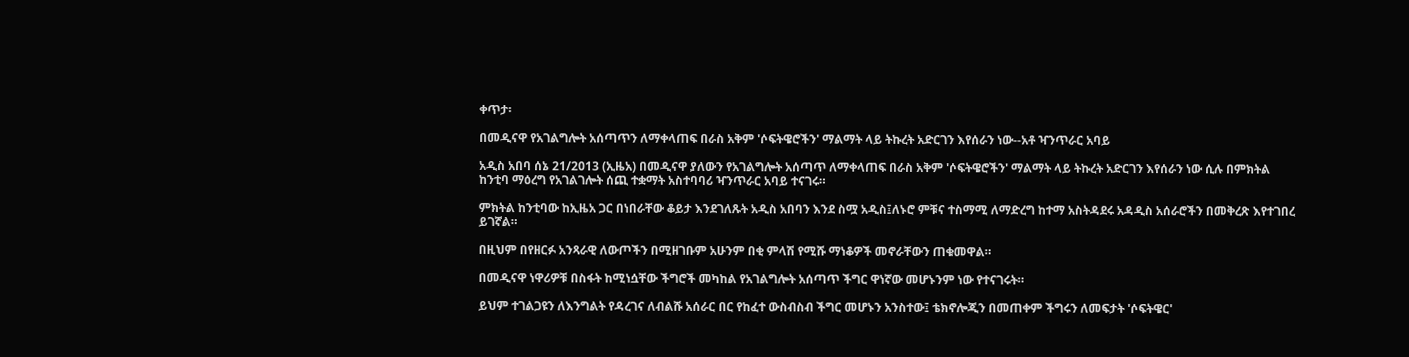ቀጥታ፡

በመዲናዋ የአገልግሎት አሰጣጥን ለማቀላጠፍ በራስ አቅም 'ሶፍትዌሮችን' ማልማት ላይ ትኩረት አድርገን እየሰራን ነው--አቶ ዣንጥራር አባይ

አዲስ አበባ ሰኔ 21/2013 (ኢዜአ) በመዲናዋ ያለውን የአገልግሎት አሰጣጥ ለማቀላጠፍ በራስ አቅም 'ሶፍትዌሮችን' ማልማት ላይ ትኩረት አድርገን እየሰራን ነው ሲሉ በምክትል ከንቲባ ማዕረግ የአገልገሎት ሰጪ ተቋማት አስተባባሪ ዣንጥራር አባይ ተናገሩ።

ምክትል ከንቲባው ከኢዜአ ጋር በነበራቸው ቆይታ እንደገለጹት አዲስ አበባን እንደ ስሟ አዲስ፤ለኑሮ ምቹና ተስማሚ ለማድረግ ከተማ አስትዳደሩ አዳዲስ አሰራሮችን በመቅረጽ እየተገበረ ይገኛል።

በዚህም በየዘርፉ አንጻራዊ ለውጦችን በሚዘገቡም አሁንም በቂ ምላሽ የሚሹ ማነቆዎች መኖራቸውን ጠቁመዋል።

በመዲናዋ ነዋሪዎቹ በስፋት ከሚነሷቸው ችግሮች መካከል የአገልግሎት አሰጣጥ ችግር ዋነኛው መሆኑንም ነው የተናገሩት።

ይህም ተገልጋዩን ለእንግልት የዳረገና ለብልሹ አሰራር በር የከፈተ ውስብስብ ችግር መሆኑን አንስተው፤ ቴክኖሎጂን በመጠቀም ችግሩን ለመፍታት 'ሶፍትዌር'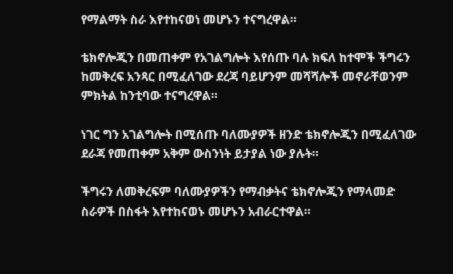የማልማት ስራ እየተከናወነ መሆኑን ተናግረዋል።

ቴክኖሎጂን በመጠቀም የአገልግሎት እየሰጡ ባሉ ክፍለ ከተሞች ችግሩን ከመቅረፍ አንጻር በሚፈለገው ደረጃ ባይሆንም መሻሻሎች መኖራቸወንም ምክትል ከንቲባው ተናግረዋል።

ነገር ግን አገልግሎት በሚሰጡ ባለሙያዎች ዘንድ ቴክኖሎጂን በሚፈለገው ደራጃ የመጠቀም አቅም ውስንነት ይታያል ነው ያሉት።

ችግሩን ለመቅረፍም ባለሙያዎችን የማብቃትና ቴክኖሎጂን የማላመድ ስራዎች በስፋት እየተከናወኑ መሆኑን አብራርተዋል።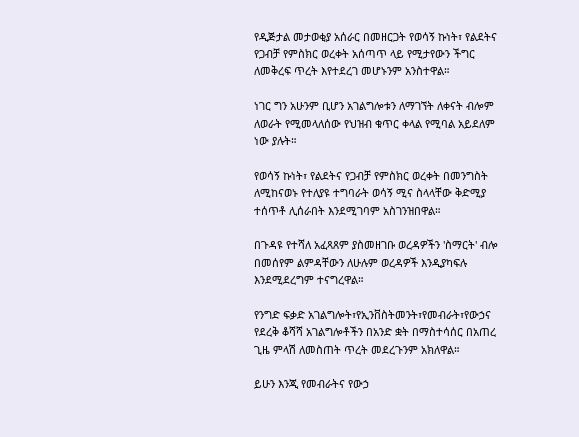የዲጅታል መታወቂያ አሰራር በመዘርጋት የወሳኝ ኩነት፣ የልደትና የጋብቻ የምስክር ወረቀት አሰጣጥ ላይ የሚታየውን ችግር ለመቅረፍ ጥረት እየተደረገ መሆኑንም አንስተዋል።

ነገር ግን አሁንም ቢሆን አገልግሎቱን ለማገኘት ለቀናት ብሎም ለወራት የሚመላለሰው የህዝብ ቁጥር ቀላል የሚባል አይደለም ነው ያሉት።

የወሳኝ ኩነት፣ የልደትና የጋብቻ የምስክር ወረቀት በመንግስት ለሚከናወኑ የተለያዩ ተግባራት ወሳኝ ሚና ስላላቸው ቅድሚያ ተሰጥቶ ሊሰራበት እንደሚገባም አስገንዝበዋል።

በጉዳዩ የተሻለ አፈጻጸም ያስመዘገቡ ወረዳዎችን 'ስማርት' ብሎ በመሰየም ልምዳቸውን ለሁሉም ወረዳዎች እንዲያካፍሉ እንደሚደረግም ተናግረዋል።

የንግድ ፍቃድ አገልግሎት፣የኢንቨስትመንት፣የመብራት፣የውኃና የደረቅ ቆሻሻ አገልግሎቶችን በአንድ ቋት በማስተሳሰር በአጠረ ጊዜ ምላሽ ለመስጠት ጥረት መደረጉንም አክለዋል።

ይሁን እንጂ የመብራትና የውኃ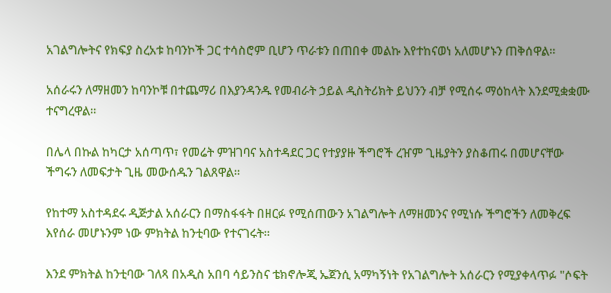አገልግሎትና የክፍያ ስረአቱ ከባንኮች ጋር ተሳስሮም ቢሆን ጥራቱን በጠበቀ መልኩ እየተከናወነ አለመሆኑን ጠቅሰዋል።

አሰራሩን ለማዘመን ከባንኮቹ በተጨማሪ በእያንዳንዱ የመብራት ኃይል ዲስትሪክት ይህንን ብቻ የሚሰሩ ማዕከላት እንደሚቋቋሙ ተናግረዋል።

በሌላ በኩል ከካርታ አሰጣጥ፣ የመሬት ምዝገባና አስተዳደር ጋር የተያያዙ ችግሮች ረዠም ጊዜያትን ያስቆጠሩ በመሆናቸው ችግሩን ለመፍታት ጊዜ መውሰዱን ገልጸዋል።

የከተማ አስተዳደሩ ዲጅታል አሰራርን በማስፋፋት በዘርፉ የሚሰጠውን አገልግሎት ለማዘመንና የሚነሱ ችግሮችን ለመቅረፍ እየሰራ መሆኑንም ነው ምክትል ከንቲባው የተናገሩት።

እንደ ምክትል ከንቲባው ገለጻ በአዲስ አበባ ሳይንስና ቴክኖሎጂ ኤጀንሲ አማካኝነት የአገልግሎት አሰራርን የሚያቀላጥፉ "ሶፍት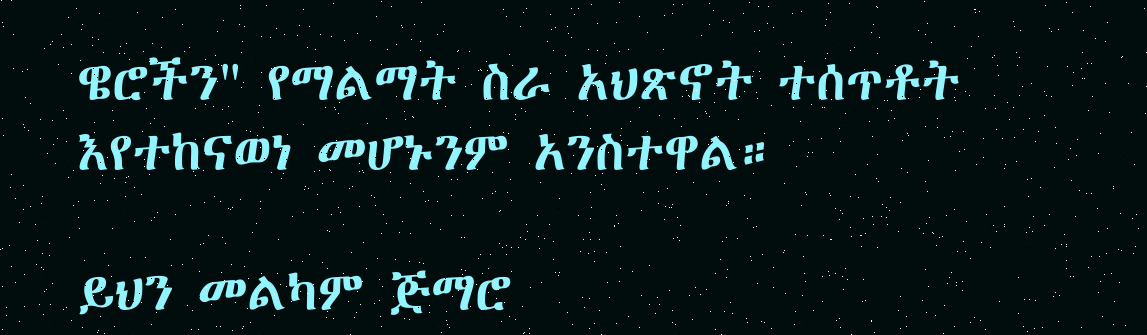ዌሮችን" የማልማት ስራ አህጽኖት ተሰጥቶት እየተከናወነ መሆኑንም አንስተዋል።

ይህን መልካም ጅማሮ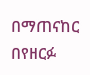በማጠናከር በየዘርፉ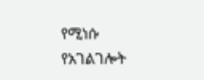የሚነሱ የአገልገሎት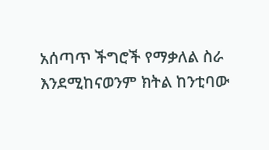አሰጣጥ ችግሮች የማቃለል ስራ እንደሚከናወንም ክትል ከንቲባው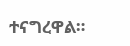ተናግረዋል።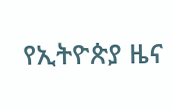የኢትዮጵያ ዜና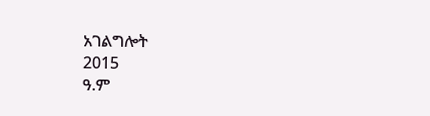አገልግሎት
2015
ዓ.ም